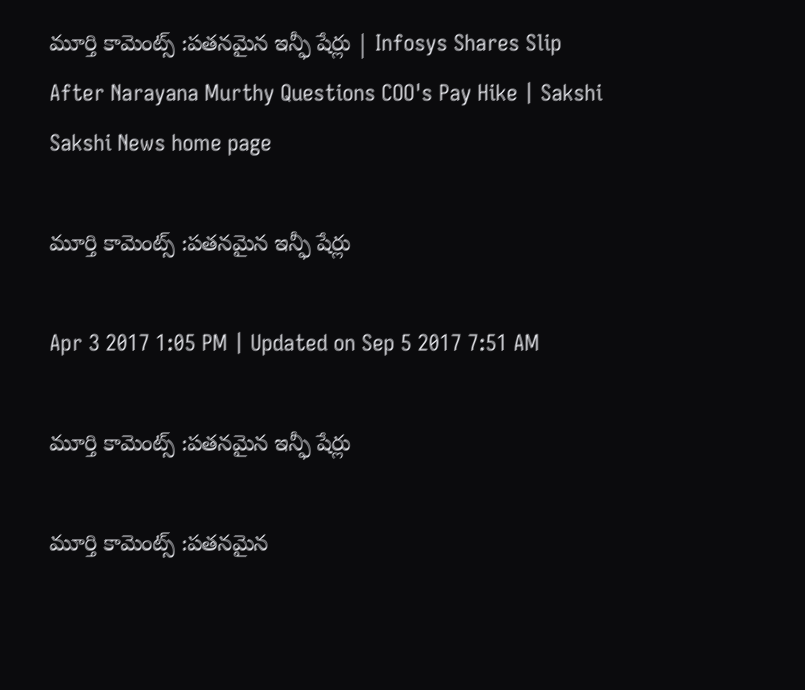మూర్తి కామెంట్స్ :పతనమైన ఇన్ఫీ షేర్లు | Infosys Shares Slip After Narayana Murthy Questions COO's Pay Hike | Sakshi
Sakshi News home page

మూర్తి కామెంట్స్ :పతనమైన ఇన్ఫీ షేర్లు

Apr 3 2017 1:05 PM | Updated on Sep 5 2017 7:51 AM

మూర్తి కామెంట్స్ :పతనమైన ఇన్ఫీ షేర్లు

మూర్తి కామెంట్స్ :పతనమైన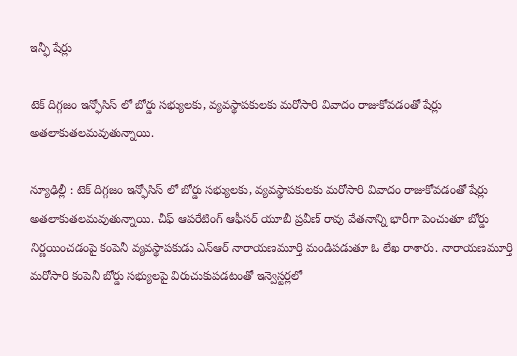ఇన్ఫీ షేర్లు

టెక్ దిగ్గజం ఇన్ఫోసిస్ లో బోర్డు సభ్యులకు, వ్యవస్థాపకులకు మరోసారి వివాదం రాజుకోవడంతో షేర్లు అతలాకుతలమవుతున్నాయి.

న్యూఢిల్లీ : టెక్ దిగ్గజం ఇన్ఫోసిస్ లో బోర్డు సభ్యులకు, వ్యవస్థాపకులకు మరోసారి వివాదం రాజుకోవడంతో షేర్లు అతలాకుతలమవుతున్నాయి. చీఫ్ ఆపరేటింగ్ ఆఫీసర్ యూబీ ప్రవీణ్ రావు వేతనాన్ని భారీగా పెంచుతూ బోర్డు నిర్ణయించడంపై కంపెనీ వ్యవస్థాపకుడు ఎన్ఆర్ నారాయణమూర్తి మండిపడుతూ ఓ లేఖ రాశారు. నారాయణమూర్తి మరోసారి కంపెనీ బోర్డు సభ్యులపై విరుచుకుపడటంతో ఇన్వెస్టర్లలో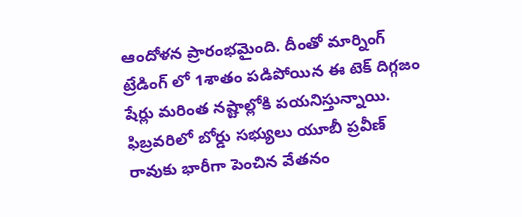ఆందోళన ప్రారంభమైంది. దీంతో మార్నింగ్ ట్రేడింగ్ లో 1శాతం పడిపోయిన ఈ టెక్ దిగ్గజం షేర్లు మరింత నష్టాల్లోకి పయనిస్తున్నాయి. ఫిబ్రవరిలో బోర్డు సభ్యులు యూబీ ప్రవీణ్ రావుకు భారీగా పెంచిన వేతనం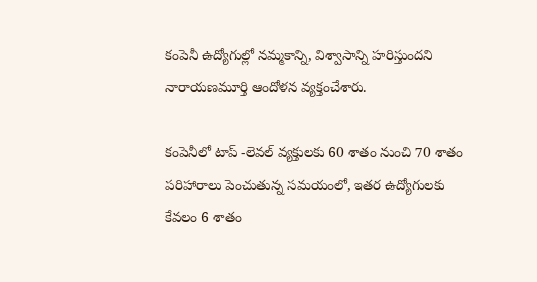కంపెనీ ఉద్యోగుల్లో నమ్మకాన్ని, విశ్వాసాన్ని హరిస్తుందని నారాయణమూర్తి ఆందోళన వ్యక్తంచేశారు.

కంపెనీలో టాప్ -లెవల్ వ్యక్తులకు 60 శాతం నుంచి 70 శాతం పరిహారాలు పెంచుతున్న సమయంలో, ఇతర ఉద్యోగులకు కేవలం 6 శాతం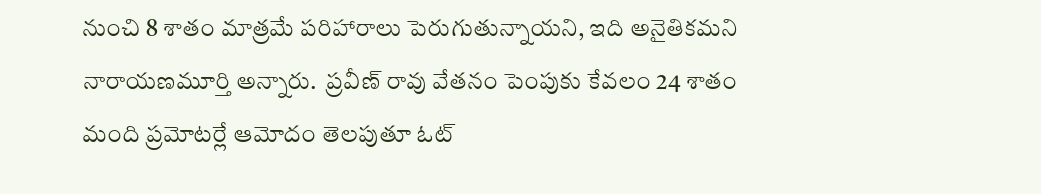నుంచి 8 శాతం మాత్రమే పరిహారాలు పెరుగుతున్నాయని, ఇది అనైతికమని నారాయణమూర్తి అన్నారు.  ప్రవీణ్‌ రావు వేతనం పెంపుకు కేవలం 24 శాతం మంది ప్రమోటర్లే ఆమోదం తెలపుతూ ఓట్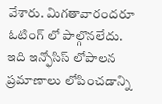వేశారు. మిగతావారందరూ ఓటింగ్ లో పాల్గొనలేదు. ఇది ఇన్ఫోసిస్ లోపాలన ప్రమాణాలు లోపించడాన్ని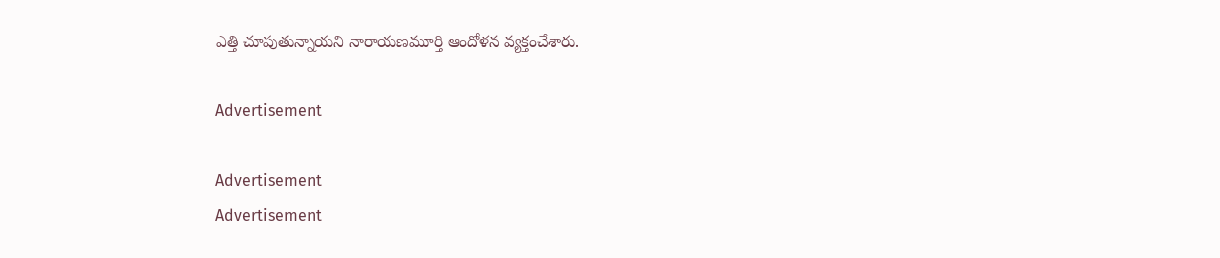ఎత్తి చూపుతున్నాయని నారాయణమూర్తి ఆందోళన వ్యక్తంచేశారు.

Advertisement

Advertisement
Advertisement